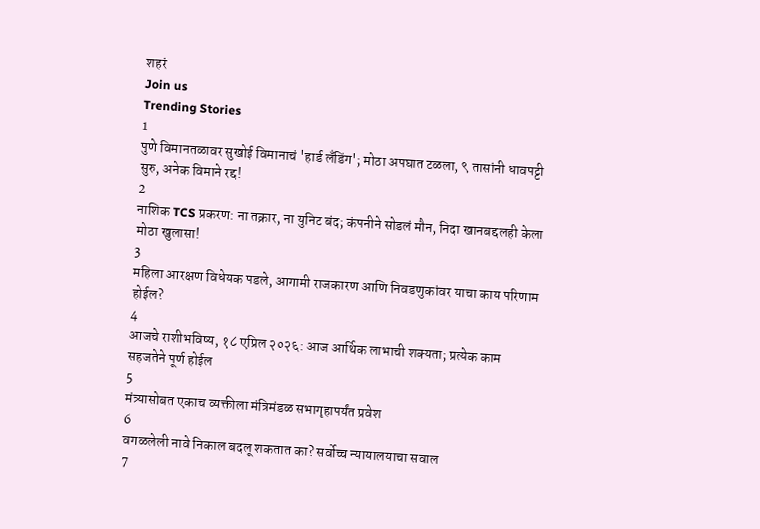शहरं
Join us
Trending Stories
1
पुणे विमानतळावर सुखोई विमानाचं 'हार्ड लँडिंग'; मोठा अपघात टळला, ९ तासांनी धावपट्टी सुरु, अनेक विमाने रद्द!
2
नाशिक TCS प्रकरण: ना तक्रार, ना युनिट बंद; कंपनीने सोडलं मौन, निदा खानबद्दलही केला मोठा खुलासा!
3
महिला आरक्षण विधेयक पडले, आगामी राजकारण आणि निवडणुकांवर याचा काय परिणाम होईल?
4
आजचे राशीभविष्य, १८ एप्रिल २०२६: आज आर्थिक लाभाची शक्यता; प्रत्येक काम सहजतेने पूर्ण होईल
5
मंत्र्यासोबत एकाच व्यक्तीला मंत्रिमंडळ सभागृहापर्यंत प्रवेश
6
वगळलेली नावे निकाल बदलू शकतात का? सर्वोच्च न्यायालयाचा सवाल
7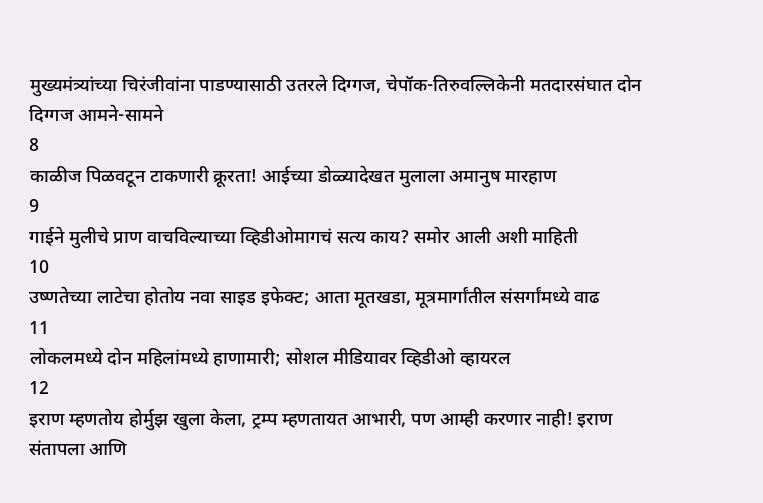मुख्यमंत्र्यांच्या चिरंजीवांना पाडण्यासाठी उतरले दिग्गज, चेपॉक-तिरुवल्लिकेनी मतदारसंघात दोन दिग्गज आमने-सामने
8
काळीज पिळवटून टाकणारी क्रूरता! आईच्या डोळ्यादेखत मुलाला अमानुष मारहाण
9
गाईने मुलीचे प्राण वाचविल्याच्या व्हिडीओमागचं सत्य काय? समोर आली अशी माहिती
10
उष्णतेच्या लाटेचा होतोय नवा साइड इफेक्ट; आता मूतखडा, मूत्रमार्गांतील संसर्गांमध्ये वाढ
11
लोकलमध्ये दोन महिलांमध्ये हाणामारी; सोशल मीडियावर व्हिडीओ व्हायरल
12
इराण म्हणतोय होर्मुझ खुला केला, ट्रम्प म्हणतायत आभारी, पण आम्ही करणार नाही! इराण संतापला आणि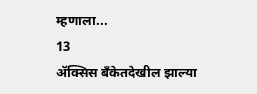म्हणाला...
13
ॲक्सिस बँकेतदेखील झाल्या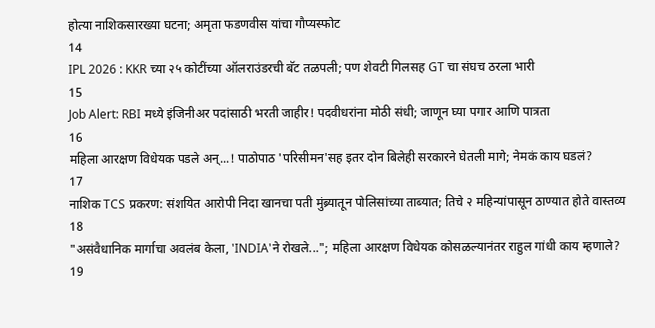होत्या नाशिकसारख्या घटना; अमृता फडणवीस यांचा गौप्यस्फोट
14
IPL 2026 : KKR च्या २५ कोटींच्या ऑलराउंडरची बॅट तळपली; पण शेवटी गिलसह GT चा संघच ठरला भारी
15
Job Alert: RBI मध्ये इंजिनीअर पदांसाठी भरती जाहीर! पदवीधरांना मोठी संधी; जाणून घ्या पगार आणि पात्रता
16
महिला आरक्षण विधेयक पडले अन्...! पाठोपाठ 'परिसीमन'सह इतर दोन बिलेही सरकारने घेतली मागे; नेमकं काय घडलं?
17
नाशिक TCS प्रकरण: संशयित आरोपी निदा खानचा पती मुंब्र्यातून पोलिसांच्या ताब्यात; तिचे २ महिन्यांपासून ठाण्यात होते वास्तव्य
18
"असंवैधानिक मार्गाचा अवलंब केला, 'INDIA'ने रोखले..."; महिला आरक्षण विधेयक कोसळल्यानंतर राहुल गांधी काय म्हणाले?
19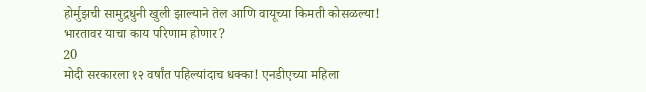होर्मुझची सामुद्रधुनी खुली झाल्याने तेल आणि वायूच्या किमती कोसळल्या! भारतावर याचा काय परिणाम होणार?
20
मोदी सरकारला १२ वर्षांत पहिल्यांदाच धक्का! एनडीएच्या महिला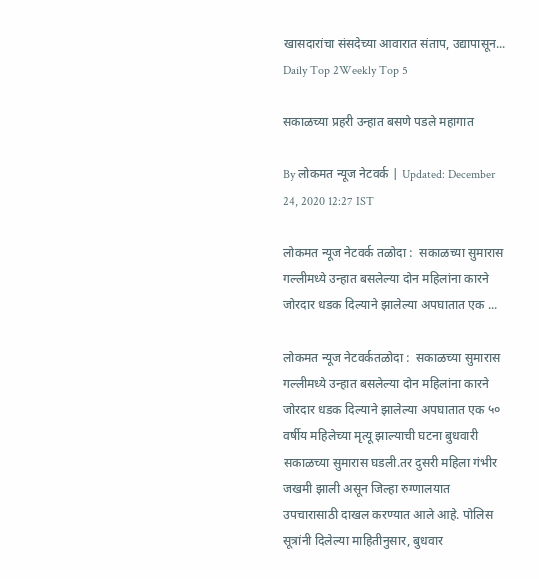खासदारांचा संसदेच्या आवारात संताप, उद्यापासून...
Daily Top 2Weekly Top 5

सकाळच्या प्रहरी उन्हात बसणे पडले महागात

By लोकमत न्यूज नेटवर्क | Updated: December 24, 2020 12:27 IST

लोकमत न्यूज नेटवर्क तळोदा :  सकाळच्या सुमारास गल्लीमध्ये उन्हात बसलेल्या दोन महिलांना कारने जोरदार धडक दिल्याने झालेल्या अपघातात एक ...

लोकमत न्यूज नेटवर्कतळोदा :  सकाळच्या सुमारास गल्लीमध्ये उन्हात बसलेल्या दोन महिलांना कारने जोरदार धडक दिल्याने झालेल्या अपघातात एक ५० वर्षीय महिलेच्या मृत्यू झाल्याची घटना बुधवारी सकाळच्या सुमारास घडली.तर दुसरी महिला गंभीर जखमी झाली असून जिल्हा रुग्णालयात उपचारासाठी दाखल करण्यात आले आहे. पोलिस सूत्रांनी दिलेल्या माहितीनुसार, बुधवार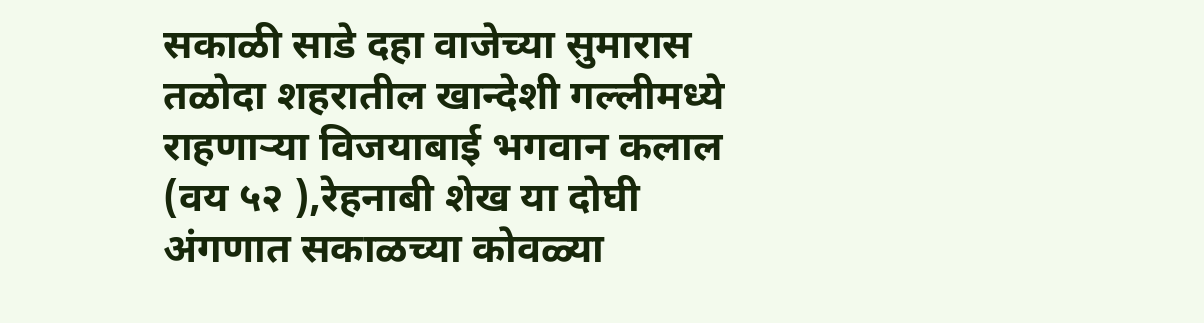सकाळी साडे दहा वाजेच्या सुमारास तळोदा शहरातील खान्देशी गल्लीमध्ये राहणाऱ्या विजयाबाई भगवान कलाल (वय ५२ ),रेहनाबी शेख या दोघी अंगणात सकाळच्या कोवळ्या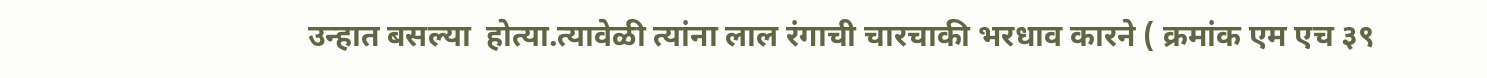उन्हात बसल्या  होत्या.त्यावेळी त्यांना लाल रंगाची चारचाकी भरधाव कारने ( क्रमांक एम एच ३९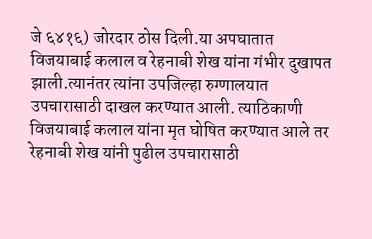जे ६४१६) जोरदार ठोस दिली.या अपघातात विजयाबाई कलाल व रेहनाबी शेख यांना गंभीर दुखापत झाली.त्यानंतर त्यांना उपजिल्हा रुग्णालयात उपचारासाठी दाखल करण्यात आली. त्याठिकाणी विजयाबाई कलाल यांना मृत घोषित करण्यात आले तर रेहनाबी शेख यांनी पुढील उपचारासाठी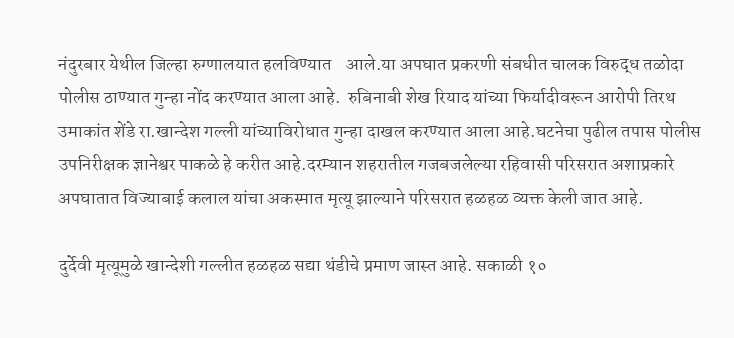नंदुरबार येथील जिल्हा रुग्णालयात हलविण्यात    आले.या अपघात प्रकरणी संबधीत चालक विरुद्ध तळोदा पोलीस ठाण्यात गुन्हा नोंद करण्यात आला आहे.  रुबिनाबी शेख रियाद यांच्या फिर्यादीवरून आरोपी तिरथ उमाकांत शेंडे रा.खान्देश गल्ली यांच्याविरोधात गुन्हा दाखल करण्यात आला आहे.घटनेचा पुढील तपास पोलीस उपनिरीक्षक ज्ञानेश्वर पाकळे हे करीत आहे.दरम्यान शहरातील गजबजलेल्या रहिवासी परिसरात अशाप्रकारे अपघातात विज्याबाई कलाल यांचा अकस्मात मृत्यू झाल्याने परिसरात हळहळ व्यक्त केली जात आहे.

दुर्देवी मृत्यूमुळे खान्देशी गल्लीत हळहळ सद्या थंडीचे प्रमाण जास्त आहे. सकाळी १०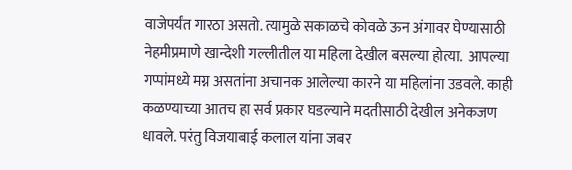वाजेपर्यंत गारठा असतो. त्यामुळे सकाळचे कोवळे ऊन अंगावर घेण्यासाठी नेहमीप्रमाणे खान्देशी गल्लीतील या महिला देखील बसल्या होत्या.  आपल्या गप्पांमध्ये मग्न असतांना अचानक आलेल्या कारने या महिलांना उडवले. काही कळण्याच्या आतच हा सर्व प्रकार घडल्याने मदतीसाठी देखील अनेकजण धावले. परंतु विजयाबाई कलाल यांना जबर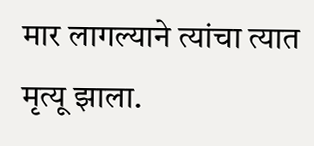मार लागल्याने त्यांचा त्यात मृत्यू झाला.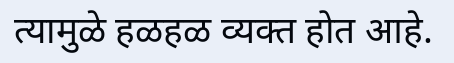त्यामुळे हळहळ व्यक्त होत आहे.